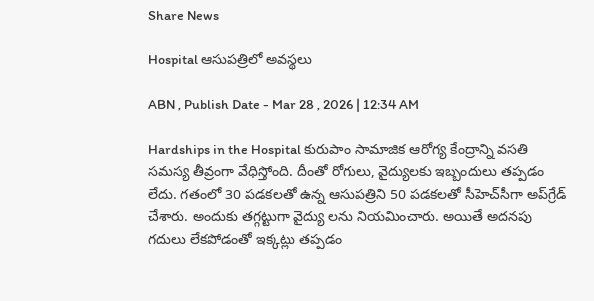Share News

Hospital ఆసుపత్రిలో అవస్థలు

ABN , Publish Date - Mar 28 , 2026 | 12:34 AM

Hardships in the Hospital కురుపాం సామాజిక ఆరోగ్య కేంద్రాన్ని వసతి సమస్య తీవ్రంగా వేధిస్తోంది. దీంతో రోగులు, వైద్యులకు ఇబ్బందులు తప్పడం లేదు. గతంలో 30 పడకలతో ఉన్న ఆసుపత్రిని 50 పడకలతో సీహెచ్‌సీగా అప్‌గ్రేడ్‌ చేశారు. అందుకు తగ్గట్టుగా వైద్యు లను నియమించారు. అయితే అదనపు గదులు లేకపోడంతో ఇక్కట్లు తప్పడం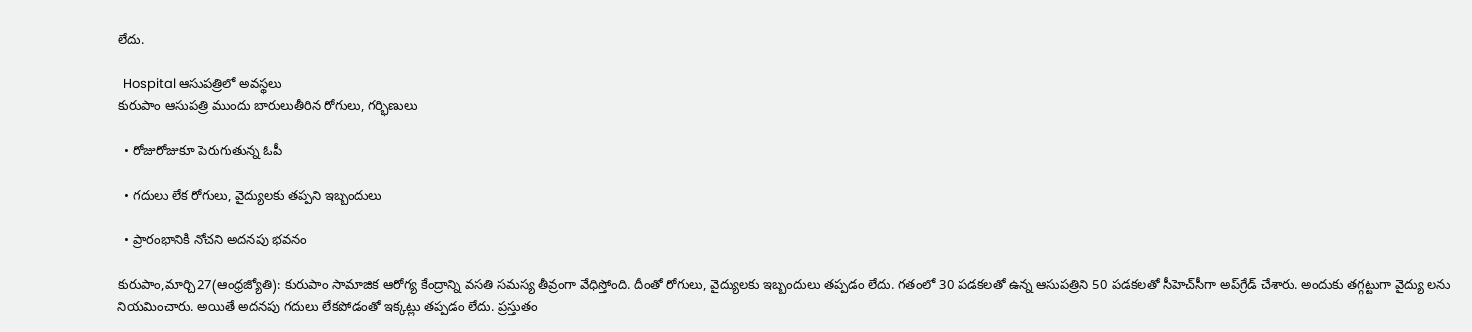లేదు.

  Hospital ఆసుపత్రిలో అవస్థలు
కురుపాం ఆసుపత్రి ముందు బారులుతీరిన రోగులు, గర్భిణులు

  • రోజురోజుకూ పెరుగుతున్న ఓపీ

  • గదులు లేక రోగులు, వైద్యులకు తప్పని ఇబ్బందులు

  • ప్రారంభానికి నోచని అదనపు భవనం

కురుపాం,మార్చి27(ఆంధ్ర‌జ్యోతి): కురుపాం సామాజిక ఆరోగ్య కేంద్రాన్ని వసతి సమస్య తీవ్రంగా వేధిస్తోంది. దీంతో రోగులు, వైద్యులకు ఇబ్బందులు తప్పడం లేదు. గతంలో 30 పడకలతో ఉన్న ఆసుపత్రిని 50 పడకలతో సీహెచ్‌సీగా అప్‌గ్రేడ్‌ చేశారు. అందుకు తగ్గట్టుగా వైద్యు లను నియమించారు. అయితే అదనపు గదులు లేకపోడంతో ఇక్కట్లు తప్పడం లేదు. ప్రస్తుతం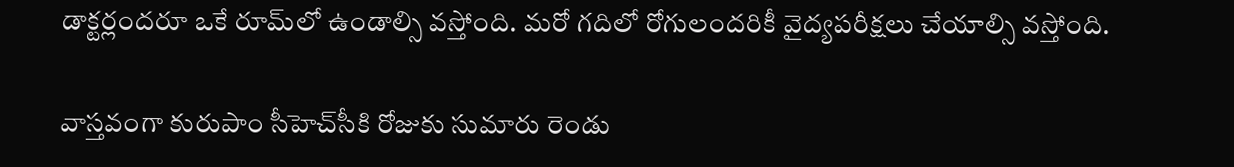డాక్టర్లందరూ ఒకే రూమ్‌లో ఉండాల్సి వస్తోంది. మరో గదిలో రోగులందరికీ వైద్యపరీక్షలు చేయాల్సి వస్తోంది.

వాస్తవంగా కురుపాం సీహెచ్‌సీకి రోజుకు సుమారు రెండు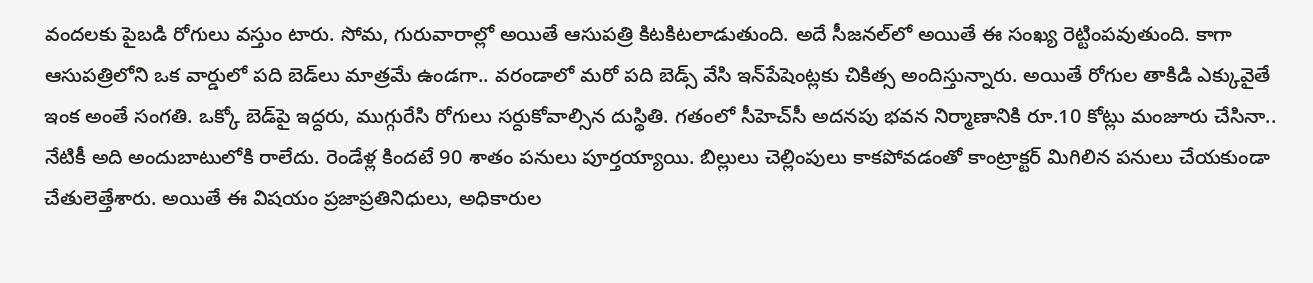వందలకు పైబడి రోగులు వస్తుం టారు. సోమ, గురువారాల్లో అయితే ఆసుపత్రి కిటకిటలాడుతుంది. అదే సీజనల్‌లో అయితే ఈ సంఖ్య రెట్టింపవుతుంది. కాగా ఆసుపత్రిలోని ఒక వార్డులో పది బెడ్‌లు మాత్రమే ఉండగా.. వరండాలో మరో పది బెడ్స్‌ వేసి ఇన్‌పేషెంట్లకు చికిత్స అందిస్తున్నారు. అయితే రోగుల తాకిడి ఎక్కువైతే ఇంక అంతే సంగతి. ఒక్కో బెడ్‌పై ఇద్దరు, ముగ్గురేసి రోగులు సర్దుకోవాల్సిన దుస్థితి. గతంలో సీహెచ్‌సీ అదనపు భవన నిర్మాణానికి రూ.10 కోట్లు మంజూరు చేసినా.. నేటికీ అది అందుబాటులోకి రాలేదు. రెండేళ్ల కిందటే 90 శాతం పనులు పూర్తయ్యాయి. బిల్లులు చెల్లింపులు కాకపోవడంతో కాంట్రాక్టర్‌ మిగిలిన పనులు చేయకుండా చేతులెత్తేశారు. అయితే ఈ విషయం ప్రజాప్రతినిధులు, అధికారుల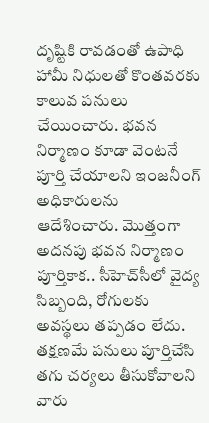దృష్టికి రావడంతో ఉపాధి హామీ నిధులతో కొంతవరకు కాలువ పనులు చేయించారు. భవన నిర్మాణం కూడా వెంటనే పూర్తి చేయాలని ఇంజనీంగ్‌ అధికారులను ఆదేశించారు. మొత్తంగా అదనపు భవన నిర్మాణం పూర్తికాక.. సీహెచ్‌సీలో వైద్య సిబ్బంది, రోగులకు అవస్థలు తప్పడం లేదు. తక్షణమే పనులు పూర్తిచేసి తగు చర్యలు తీసుకోవాలని వారు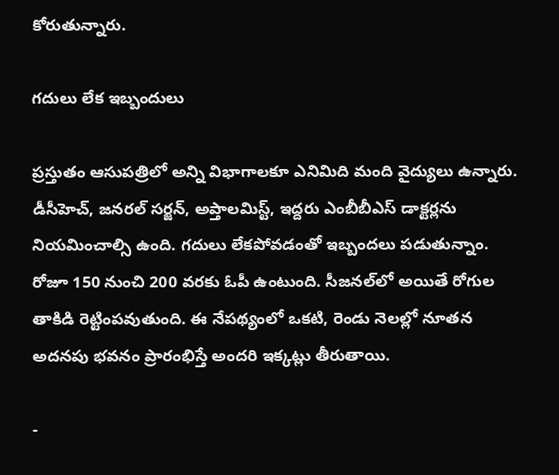కోరుతున్నారు.

గదులు లేక ఇబ్బందులు

ప్రస్తుతం ఆసుపత్రిలో అన్ని విభాగాలకూ ఎనిమిది మంది వైద్యులు ఉన్నారు. డీసీహెచ్‌, జనరల్‌ సర్జన్‌, అప్తాలమిస్ట్‌, ఇద్దరు ఎంబీబీఎస్‌ డాక్టర్లను నియమించాల్సి ఉంది. గదులు లేకపోవడంతో ఇబ్బందలు పడుతున్నాం. రోజూ 150 నుంచి 200 వరకు ఓపీ ఉంటుంది. సీజనల్‌లో అయితే రోగుల తాకిడి రెట్టింపవుతుంది. ఈ నేపథ్యంలో ఒకటి, రెండు నెలల్లో నూతన అదనపు భవనం ప్రారంభిస్తే అందరి ఇక్కట్లు తీరుతాయి.

-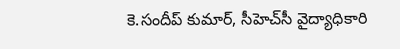కె.సందీప్‌ కుమార్‌, సీహెచ్‌సీ వైద్యాధికారి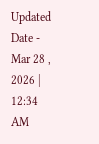Updated Date - Mar 28 , 2026 | 12:34 AM